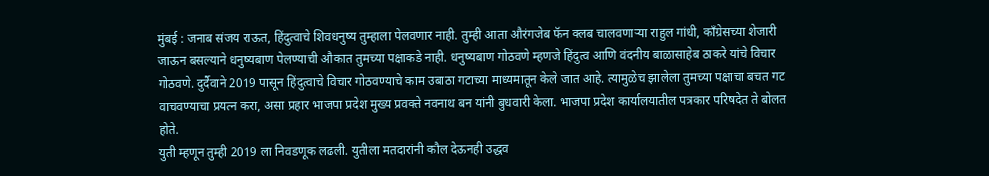मुंबई : जनाब संजय राऊत, हिंदुत्वाचे शिवधनुष्य तुम्हाला पेलवणार नाही. तुम्ही आता औरंगजेब फॅन क्लब चालवणाऱ्या राहुल गांधी, काँग्रेसच्या शेजारी जाऊन बसल्याने धनुष्यबाण पेलण्याची औकात तुमच्या पक्षाकडे नाही. धनुष्यबाण गोठवणे म्हणजे हिंदुत्व आणि वंदनीय बाळासाहेब ठाकरे यांचे विचार गोठवणे. दुर्दैवाने 2019 पासून हिंदुत्वाचे विचार गोठवण्याचे काम उबाठा गटाच्या माध्यमातून केले जात आहे. त्यामुळेच झालेला तुमच्या पक्षाचा बचत गट वाचवण्याचा प्रयत्न करा, असा प्रहार भाजपा प्रदेश मुख्य प्रवक्ते नवनाथ बन यांनी बुधवारी केला. भाजपा प्रदेश कार्यालयातील पत्रकार परिषदेत ते बोलत होते.
युती म्हणून तुम्ही 2019 ला निवडणूक लढली. युतीला मतदारांनी कौल देऊनही उद्धव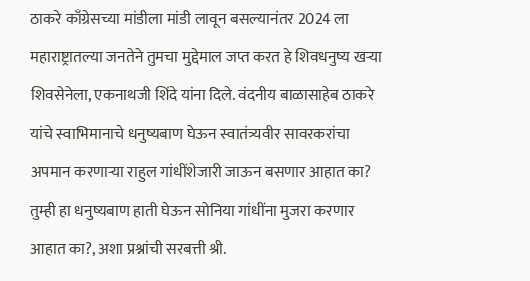ठाकरे काँग्रेसच्या मांडीला मांडी लावून बसल्यानंतर 2024 ला महाराष्ट्रातल्या जनतेने तुमचा मुद्देमाल जप्त करत हे शिवधनुष्य खऱ्या शिवसेनेला, एकनाथजी शिंदे यांना दिले. वंदनीय बाळासाहेब ठाकरे यांचे स्वाभिमानाचे धनुष्यबाण घेऊन स्वातंत्र्यवीर सावरकरांचा अपमान करणाऱ्या राहुल गांधींशेजारी जाऊन बसणार आहात का? तुम्ही हा धनुष्यबाण हाती घेऊन सोनिया गांधींना मुजरा करणार आहात का?, अशा प्रश्नांची सरबत्ती श्री.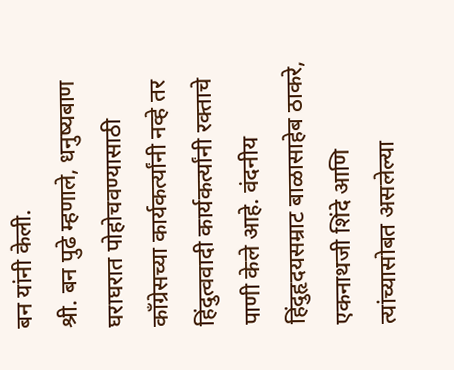बन यांनी केली.
श्री. बन पुढे म्हणाले, धनुष्यबाण घराघरात पोहोचवण्यासाठी काँग्रेसच्या कार्यकर्त्यांनी नव्हे तर हिंदुत्ववादी कार्यकर्त्यांनी रक्ताचे पाणी केले आहे. वंदनीय हिंदुहृदयसम्राट बाळासाहेब ठाकरे, एकनाथजी शिंदे आणि त्यांच्यासोबत असलेल्या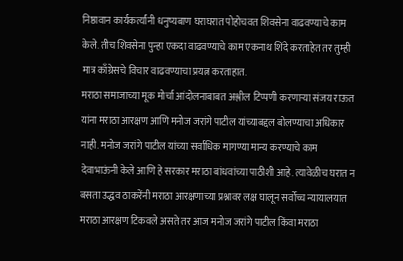निष्ठावान कार्यकर्त्यांनी धनुष्यबाण घराघरात पोहोचवत शिवसेना वाढवण्याचे काम केले. तीच शिवसेना पुन्हा एकदा वाढवण्याचे काम एकनाथ शिंदे करताहेत तर तुम्ही मात्र काँग्रेसचे विचार वाढवण्याचा प्रयत्न करताहात.
मराठा समाजाच्या मूक मोर्चा आंदोलनाबाबत अश्लील टिप्पणी करणाऱ्या संजय राऊत यांना मराठा आरक्षण आणि मनोज जरांगे पाटील यांच्याबद्दल बोलण्याचा अधिकार नाही. मनोज जरांगे पाटील यांच्या सर्वाधिक मागण्या मान्य करण्याचे काम देवाभाऊंनी केले आणि हे सरकार मराठा बांधवांच्या पाठीशी आहे. त्यावेळीच घरात न बसता उद्धव ठाकरेंनी मराठा आरक्षणाच्या प्रश्नावर लक्ष घालून सर्वोच्च न्यायालयात मराठा आरक्षण टिकवले असते तर आज मनोज जरांगे पाटील किंवा मराठा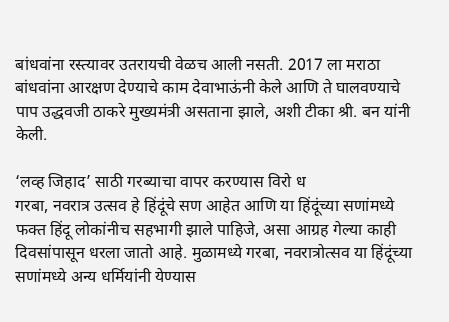बांधवांना रस्त्यावर उतरायची वेळच आली नसती. 2017 ला मराठा बांधवांना आरक्षण देण्याचे काम देवाभाऊंनी केले आणि ते घालवण्याचे पाप उद्धवजी ठाकरे मुख्यमंत्री असताना झाले, अशी टीका श्री. बन यांनी केली.

‘लव्ह जिहाद’ साठी गरब्याचा वापर करण्यास विरो ध
गरबा, नवरात्र उत्सव हे हिंदूंचे सण आहेत आणि या हिंदूंच्या सणांमध्ये फक्त हिंदू लोकांनीच सहभागी झाले पाहिजे, असा आग्रह गेल्या काही दिवसांपासून धरला जातो आहे. मुळामध्ये गरबा, नवरात्रोत्सव या हिंदूंच्या सणांमध्ये अन्य धर्मियांनी येण्यास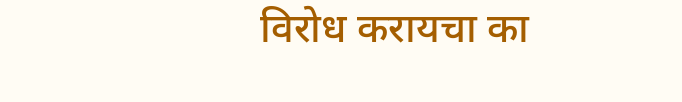विरोध करायचा का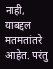नाही, याबद्दल मतमतांतरे आहेत. परंतु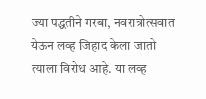ज्या पद्धतीने गरबा, नवरात्रोत्सवात येऊन लव्ह जिहाद केला जातो त्याला विरोध आहे. या लव्ह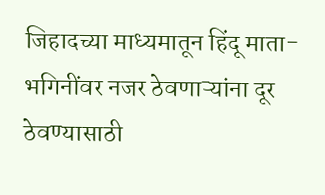जिहादच्या माध्यमातून हिंदू माता-भगिनींवर नजर ठेवणाऱ्यांना दूर ठेवण्यासाठी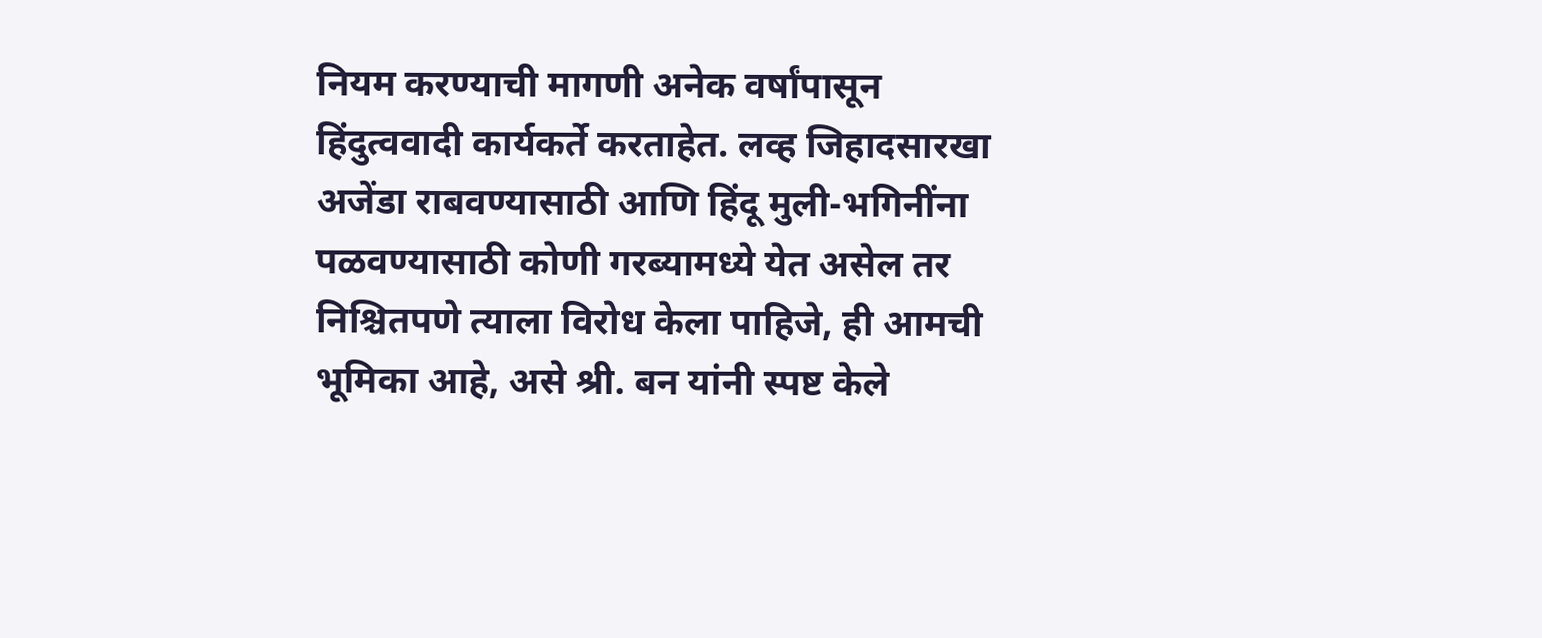नियम करण्याची मागणी अनेक वर्षांपासून हिंदुत्ववादी कार्यकर्ते करताहेत. लव्ह जिहादसारखा अजेंडा राबवण्यासाठी आणि हिंदू मुली-भगिनींना पळवण्यासाठी कोणी गरब्यामध्ये येत असेल तर निश्चितपणे त्याला विरोध केला पाहिजे, ही आमची भूमिका आहे, असे श्री. बन यांनी स्पष्ट केले